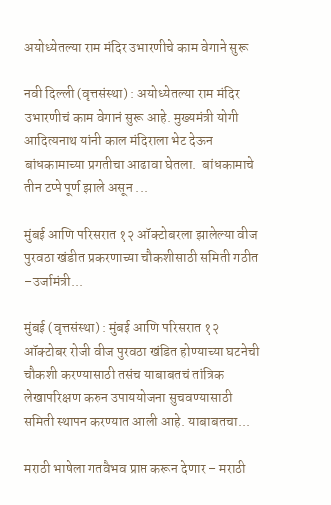अयोध्येतल्या राम मंदिर उभारणीचे काम वेगाने सुरू

नवी दिल्ली (वृत्तसंस्था) : अयोध्येतल्या राम मंदिर उभारणीचं काम वेगानं सुरू आहे. मुख्यमंत्री योगी आदित्यनाथ यांनी काल मंदिराला भेट देऊन बांधकामाच्या प्रगतीचा आढावा घेतला.  बांधकामाचे तीन टप्पे पूर्ण झाले असून ...

मुंबई आणि परिसरात १२ ऑक्टोबरला झालेल्या वीज पुरवठा खंडीत प्रकरणाच्या चौकशीसाठी समिती गठीत –उर्जामंत्री...

मुंबई (वृत्तसंस्था) : मुंबई आणि परिसरात १२ ऑक्टोबर रोजी वीज पुरवठा खंडित होण्याच्या घटनेची चौकशी करण्यासाठी तसंच याबाबतचं तांत्रिक लेखापरिक्षण करुन उपाययोजना सुचवण्यासाठी समिती स्थापन करण्यात आली आहे. याबाबतचा...

मराठी भाषेला गतवैभव प्राप्त करून देणार – मराठी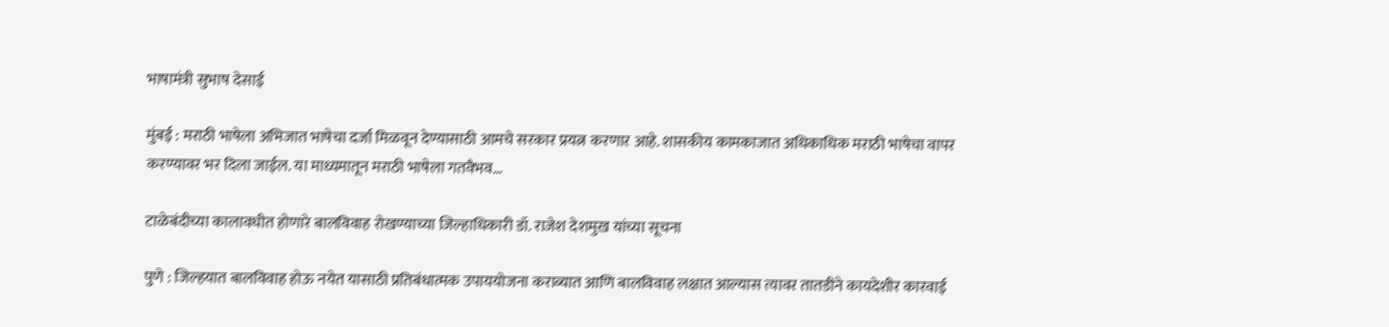भाषामंत्री सुभाष देसाई

मुंबई : मराठी भाषेला अभिजात भाषेचा दर्जा मिळवून देण्यासाठी आमचे सरकार प्रयत्न करणार आहे. शासकीय कामकाजात अधिकाधिक मराठी भाषेचा वापर करण्यावर भर दिला जाईल. या माध्यमातून मराठी भाषेला गतवैभव...

टाळेबंदीच्या कालावधीत होणारे बालविवाह रोखण्याच्या जिल्हाधिकारी डॉ. राजेश देशमुख यांच्या सूचना

पुणे : जिल्हयात बालविवाह होऊ नयेत यासाठी प्रतिबंधात्मक उपाययोजना कराव्यात आणि बालविवाह लक्षात आल्यास त्यावर तातडीने कायदेशीर कारवाई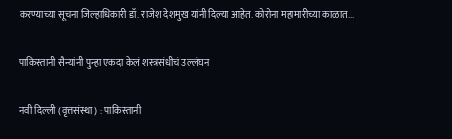करण्याच्या सूचना जिल्हाधिकारी डॉ. राजेश देशमुख यांनी दिल्या आहेत. कोरोना महामारीच्या काळात...

पाकिस्तानी सैन्यांनी पुन्हा एकदा केलं शस्त्रसंधीचं उल्लंघन

नवी दिल्ली (वृत्तसंस्था) : पाकिस्तानी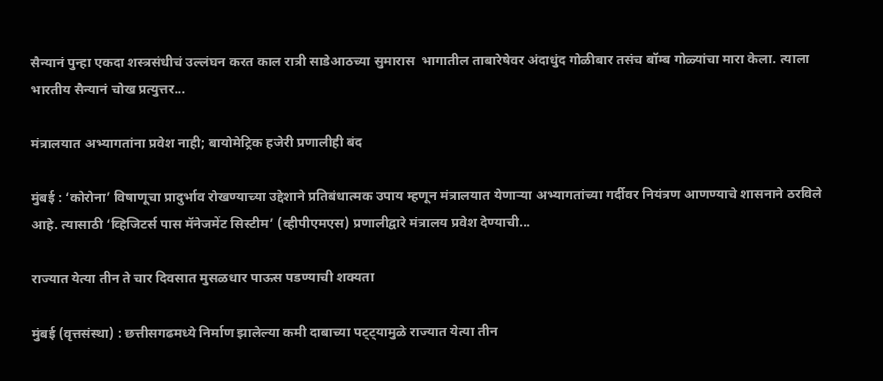सैन्यानं पुन्हा एकदा शस्त्रसंधीचं उल्लंघन करत काल रात्री साडेआठच्या सुमारास  भागातील ताबारेषेवर अंदाधुंद गोळीबार तसंच बॉम्ब गोळ्यांचा मारा केला. त्याला भारतीय सैन्यानं चोख प्रत्युत्तर...

मंत्रालयात अभ्यागतांना प्रवेश नाही; बायोमेट्रिक हजेरी प्रणालीही बंद

मुंबई : ‘कोरोना’ विषाणूचा प्रादुर्भाव रोखण्याच्या उद्देशाने प्रतिबंधात्मक उपाय म्हणून मंत्रालयात येणाऱ्या अभ्यागतांच्या गर्दीवर नियंत्रण आणण्याचे शासनाने ठरविले आहे. त्यासाठी ‘व्हिजिटर्स पास मॅनेजमेंट सिस्टीम’ (व्हीपीएमएस) प्रणालीद्वारे मंत्रालय प्रवेश देण्याची...

राज्यात येत्या तीन ते चार दिवसात मुसळधार पाऊस पडण्याची शक्यता

मुंबई (वृत्तसंस्था) : छत्तीसगढमध्ये निर्माण झालेल्या कमी दाबाच्या पट्ट्यामुळे राज्यात येत्या तीन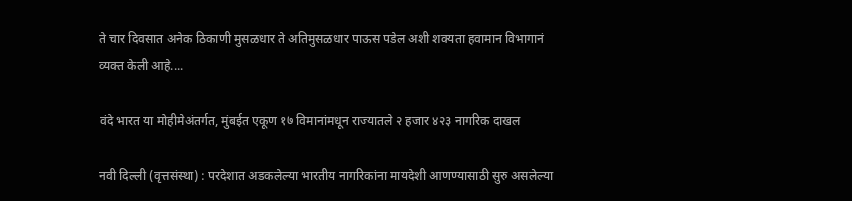ते चार दिवसात अनेक ठिकाणी मुसळधार ते अतिमुसळधार पाऊस पडेल अशी शक्यता हवामान विभागानं व्यक्त केली आहे....

वंदे भारत या मोहीमेअंतर्गत, मुंबईत एकूण १७ विमानांमधून राज्यातले २ हजार ४२३ नागरिक दाखल

नवी दिल्ली (वृत्तसंस्था) : परदेशात अडकलेल्या भारतीय नागरिकांना मायदेशी आणण्यासाठी सुरु असलेल्या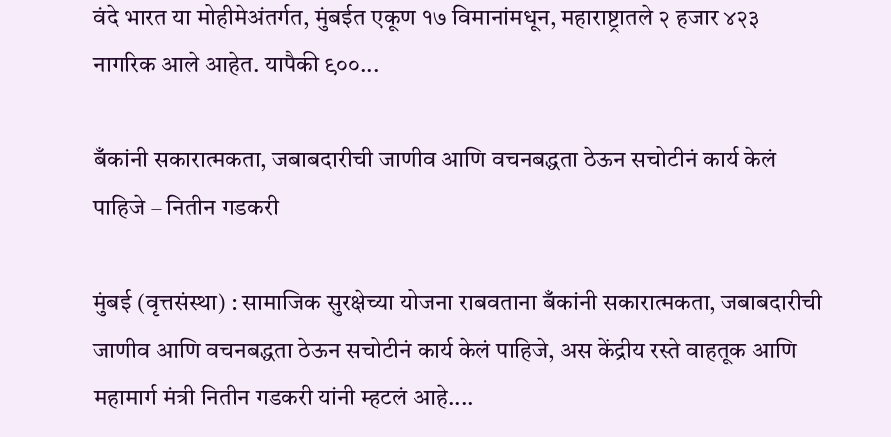वंदे भारत या मोहीमेअंतर्गत, मुंबईत एकूण १७ विमानांमधून, महाराष्ट्रातले २ हजार ४२३ नागरिक आले आहेत. यापैकी ९००...

बँकांनी सकारात्मकता, जबाबदारीची जाणीव आणि वचनबद्धता ठेऊन सचोटीनं कार्य केलं पाहिजे – नितीन गडकरी

मुंबई (वृत्तसंस्था) : सामाजिक सुरक्षेच्या योजना राबवताना बँकांनी सकारात्मकता, जबाबदारीची जाणीव आणि वचनबद्धता ठेऊन सचोटीनं कार्य केलं पाहिजे, अस केंद्रीय रस्ते वाहतूक आणि महामार्ग मंत्री नितीन गडकरी यांनी म्हटलं आहे....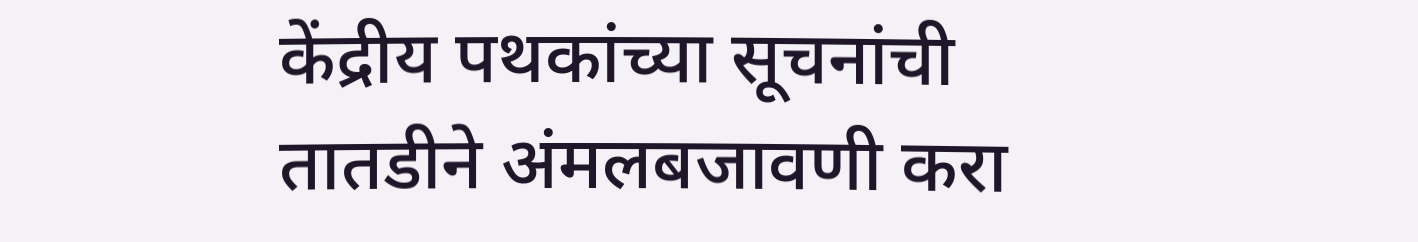केंद्रीय पथकांच्या सूचनांची तातडीने अंमलबजावणी करा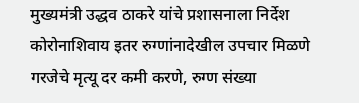मुख्यमंत्री उद्धव ठाकरे यांचे प्रशासनाला निर्देश कोरोनाशिवाय इतर रुग्णांनादेखील उपचार मिळणे गरजेचे मृत्यू दर कमी करणे, रुग्ण संख्या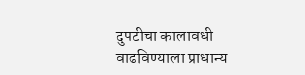दुपटीचा कालावधी वाढविण्याला प्राधान्य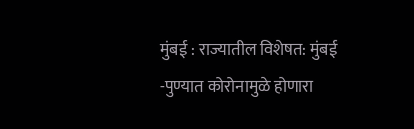मुंबई : राज्यातील विशेषत: मुंबई -पुण्यात कोरोनामुळे होणारा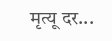मृत्यू दर...